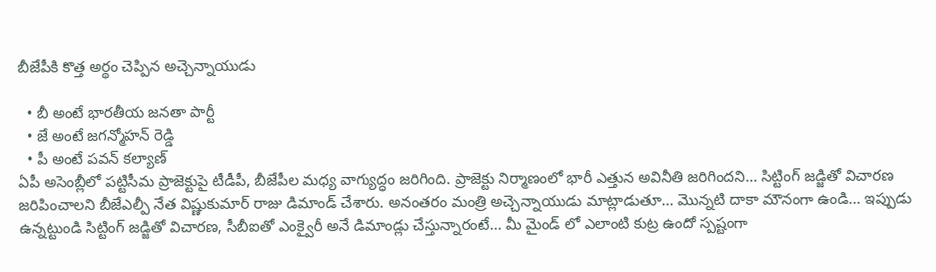బీజేపీకి కొత్త అర్థం చెప్పిన అచ్చెన్నాయుడు

  • బీ అంటే భారతీయ జనతా పార్టీ
  • జే అంటే జగన్మోహన్ రెడ్డి
  • పీ అంటే పవన్ కల్యాణ్
ఏపీ అసెంబ్లీలో పట్టిసీమ ప్రాజెక్టుపై టీడీపీ, బీజేపీల మధ్య వాగ్యుద్ధం జరిగింది. ప్రాజెక్టు నిర్మాణంలో భారీ ఎత్తున అవినీతి జరిగిందని... సిట్టింగ్ జడ్జితో విచారణ జరిపించాలని బీజేఎల్పీ నేత విష్ణుకుమార్ రాజు డిమాండ్ చేశారు. అనంతరం మంత్రి అచ్చెన్నాయుడు మాట్లాడుతూ... మొన్నటి దాకా మౌనంగా ఉండి... ఇప్పుడు ఉన్నట్టుండి సిట్టింగ్ జడ్జితో విచారణ, సీబీఐతో ఎంక్వైరీ అనే డిమాండ్లు చేస్తున్నారంటే... మీ మైండ్ లో ఎలాంటి కుట్ర ఉందో స్పష్టంగా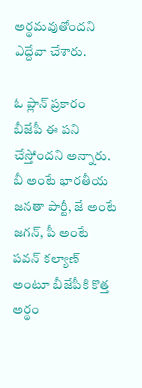అర్థమవుతోందని ఎద్దేవా చేశారు.

ఓ ప్లాన్ ప్రకారం బీజేపీ ఈ పని చేస్తోందని అన్నారు. బీ అంటే భారతీయ జనతా పార్టీ, జే అంటే జగన్, పీ అంటే పవన్ కల్యాణ్ అంటూ బీజేపీకి కొత్త అర్థం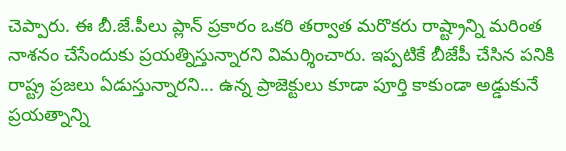చెప్పారు. ఈ బీ.జే.పీలు ప్లాన్ ప్రకారం ఒకరి తర్వాత మరొకరు రాష్ట్రాన్ని మరింత నాశనం చేసేందుకు ప్రయత్నిస్తున్నారని విమర్శించారు. ఇప్పటికే బీజేపీ చేసిన పనికి రాష్ట్ర ప్రజలు ఏడుస్తున్నారని... ఉన్న ప్రాజెక్టులు కూడా పూర్తి కాకుండా అడ్డుకునే ప్రయత్నాన్ని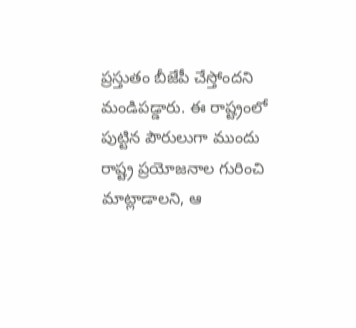ప్రస్తుతం బీజేపీ చేస్తోందని మండిపడ్డారు. ఈ రాష్ట్రంలో పుట్టిన పౌరులుగా ముందు రాష్ట్ర ప్రయోజనాల గురించి మాట్లాడాలని, ఆ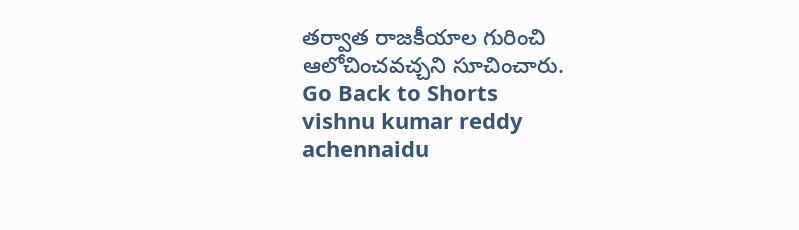తర్వాత రాజకీయాల గురించి ఆలోచించవచ్చని సూచించారు.
Go Back to Shorts
vishnu kumar reddy
achennaidu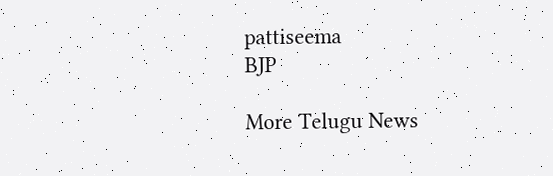pattiseema
BJP

More Telugu News